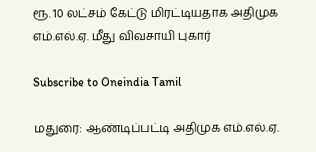ரூ. 10 லட்சம் கேட்டு மிரட்டியதாக அதிமுக எம்.எல்.ஏ. மீது விவசாயி புகார்

Subscribe to Oneindia Tamil

மதுரை: ஆண்டிப்பட்டி அதிமுக எம்.எல்.ஏ.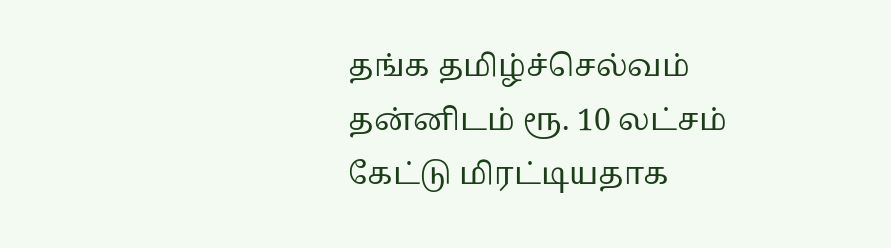தங்க தமிழ்ச்செல்வம் தன்னிடம் ரூ. 10 லட்சம் கேட்டு மிரட்டியதாக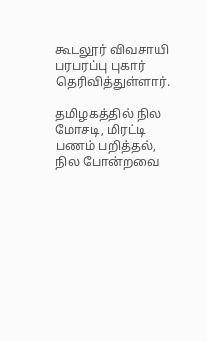கூடலூர் விவசாயி பரபரப்பு புகார் தெரிவித்துள்ளார்.

தமிழகத்தில் நில மோசடி, மிரட்டி பணம் பறித்தல், நில போன்றவை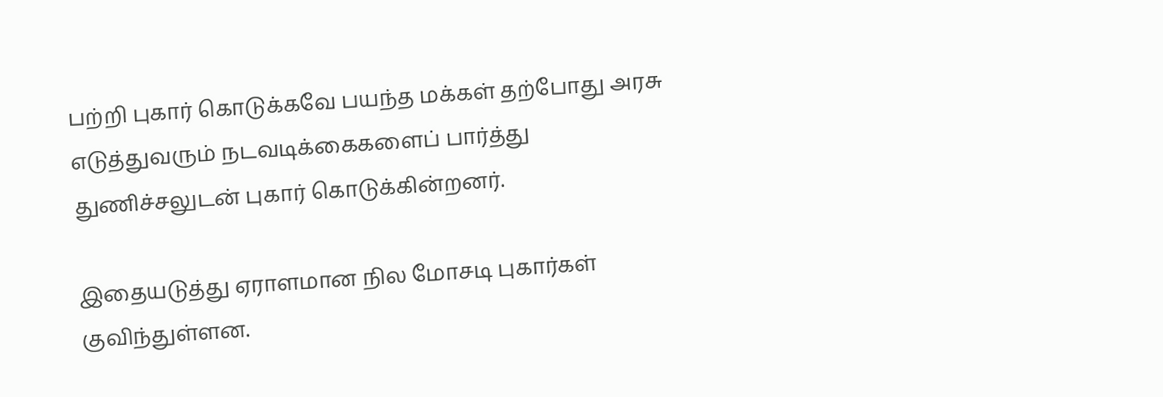பற்றி புகார் கொடுக்கவே பயந்த மக்கள் தற்போது அரசு எடுத்துவரும் நடவடிக்கைகளைப் பார்த்து துணிச்சலுடன் புகார் கொடுக்கின்றனர்.

இதையடுத்து ஏராளமான நில மோசடி புகார்கள் குவிந்துள்ளன.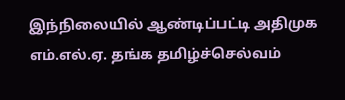இந்நிலையில் ஆண்டிப்பட்டி அதிமுக எம்.எல்.ஏ. தங்க தமிழ்ச்செல்வம்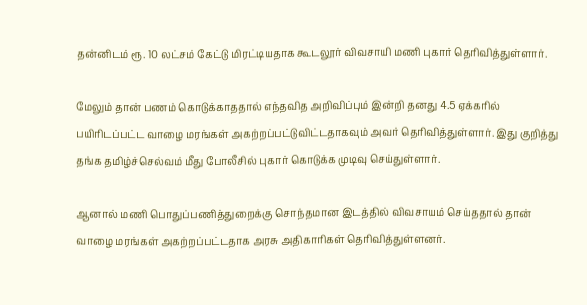தன்னிடம் ரூ. 10 லட்சம் கேட்டு மிரட்டியதாக கூடலூர் விவசாயி மணி புகார் தெரிவித்துள்ளார்.

மேலும் தான் பணம் கொடுக்காததால் எந்தவித அறிவிப்பும் இன்றி தனது 4.5 ஏக்கரில் பயிரிடப்பட்ட வாழை மரங்கள் அகற்றப்பட்டுவிட்டதாகவும் அவர் தெரிவித்துள்ளார். இது குறித்து தங்க தமிழ்ச்செல்வம் மீது போலீசில் புகார் கொடுக்க முடிவு செய்துள்ளார்.

ஆனால் மணி பொதுப்பணித்துறைக்கு சொந்தமான இடத்தில் விவசாயம் செய்ததால் தான் வாழை மரங்கள் அகற்றப்பட்டதாக அரசு அதிகாரிகள் தெரிவித்துள்ளனர்.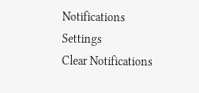Notifications
Settings
Clear Notifications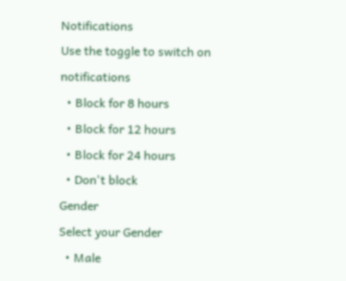Notifications
Use the toggle to switch on notifications
  • Block for 8 hours
  • Block for 12 hours
  • Block for 24 hours
  • Don't block
Gender
Select your Gender
  • Male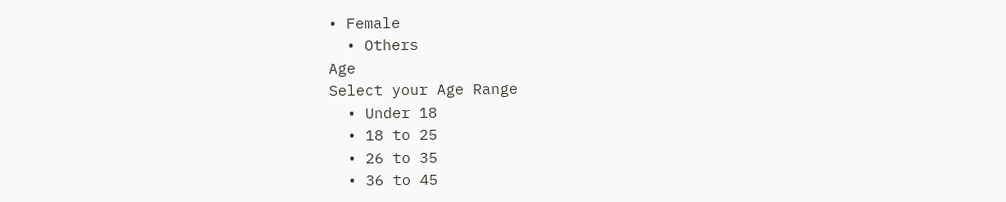• Female
  • Others
Age
Select your Age Range
  • Under 18
  • 18 to 25
  • 26 to 35
  • 36 to 45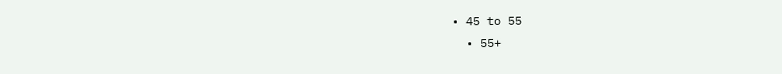• 45 to 55
  • 55+